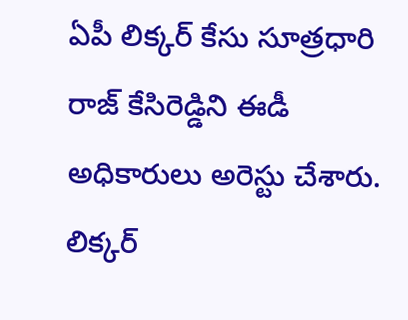ఏపీ లిక్కర్ కేసు సూత్రధారి రాజ్ కేసిరెడ్డిని ఈడీ అధికారులు అరెస్టు చేశారు. లిక్కర్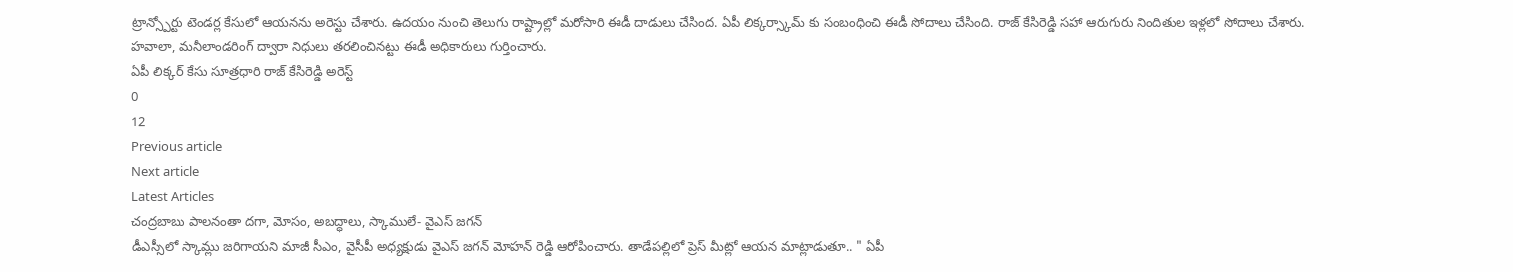ట్రాన్స్పోర్టు టెండర్ల కేసులో ఆయనను అరెస్టు చేశారు. ఉదయం నుంచి తెలుగు రాష్ట్రాల్లో మరోసారి ఈడీ దాడులు చేసింద. ఏపీ లిక్కర్స్కామ్ కు సంబంధించి ఈడీ సోదాలు చేసింది. రాజ్ కేసిరెడ్డి సహా ఆరుగురు నిందితుల ఇళ్లలో సోదాలు చేశారు. హవాలా, మనీలాండరింగ్ ద్వారా నిధులు తరలించినట్టు ఈడీ అధికారులు గుర్తించారు.
ఏపీ లిక్కర్ కేసు సూత్రధారి రాజ్ కేసిరెడ్డి అరెస్ట్
0
12
Previous article
Next article
Latest Articles
చంద్రబాబు పాలనంతా దగా, మోసం, అబద్ధాలు, స్కాములే- వైఎస్ జగన్
డీఎస్సీలో స్కామ్లు జరిగాయని మాజీ సీఎం, వైసీపీ అధ్యక్షుడు వైఎస్ జగన్ మోహన్ రెడ్డి ఆరోపించారు. తాడేపల్లిలో ప్రెస్ మీట్లో ఆయన మాట్లాడుతూ.. " ఏపీ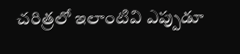చరిత్రలో ఇలాంటివి ఎప్పుడూ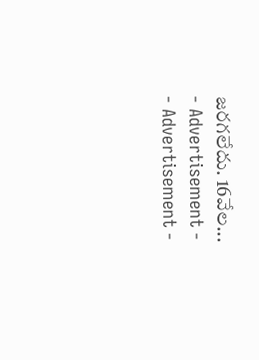జరగలేదు. 16వేల...
- Advertisement -
- Advertisement -